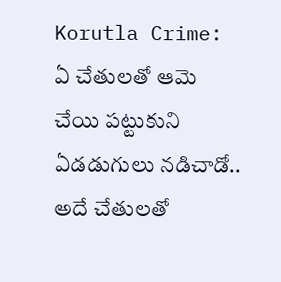Korutla Crime: ఏ చేతులతో ఆమె చేయి పట్టుకుని ఏడడుగులు నడిచాడో.. అదే చేతులతో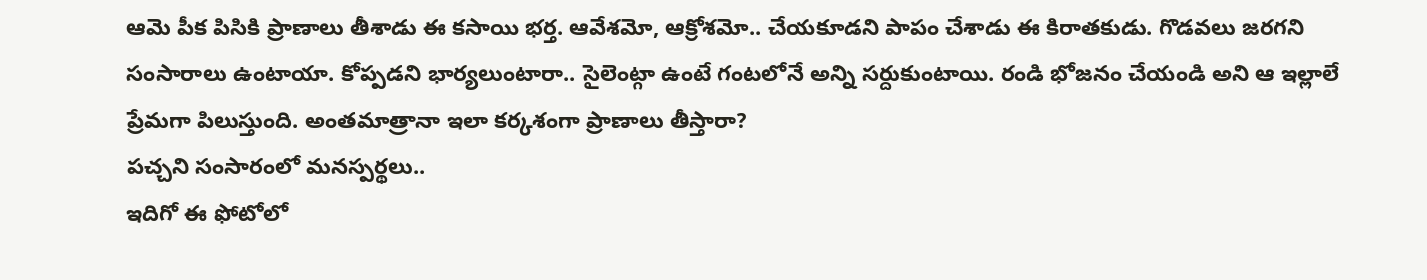ఆమె పీక పిసికి ప్రాణాలు తీశాడు ఈ కసాయి భర్త. ఆవేశమో, ఆక్రోశమో.. చేయకూడని పాపం చేశాడు ఈ కిరాతకుడు. గొడవలు జరగని సంసారాలు ఉంటాయా. కోప్పడని భార్యలుంటారా.. సైలెంట్గా ఉంటే గంటలోనే అన్ని సర్దుకుంటాయి. రండి భోజనం చేయండి అని ఆ ఇల్లాలే ప్రేమగా పిలుస్తుంది. అంతమాత్రానా ఇలా కర్కశంగా ప్రాణాలు తీస్తారా?
పచ్చని సంసారంలో మనస్పర్థలు..
ఇదిగో ఈ ఫోటోలో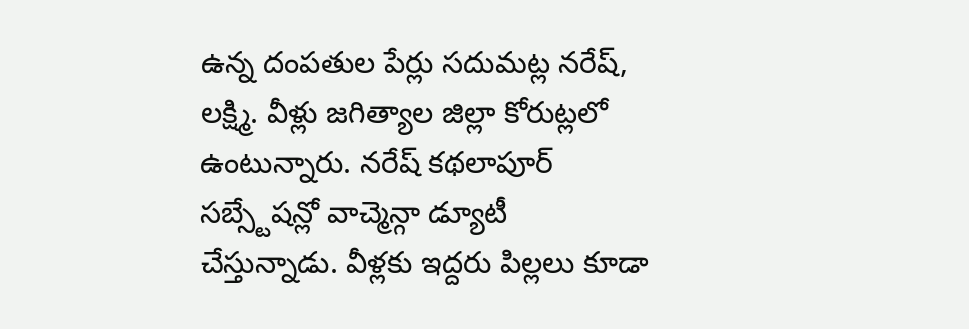ఉన్న దంపతుల పేర్లు సదుమట్ల నరేష్, లక్ష్మి. వీళ్లు జగిత్యాల జిల్లా కోరుట్లలో ఉంటున్నారు. నరేష్ కథలాపూర్ సబ్స్టేషన్లో వాచ్మెన్గా డ్యూటీ చేస్తున్నాడు. వీళ్లకు ఇద్దరు పిల్లలు కూడా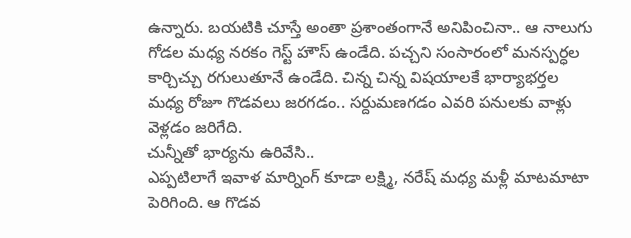ఉన్నారు. బయటికి చూస్తే అంతా ప్రశాంతంగానే అనిపించినా.. ఆ నాలుగు గోడల మధ్య నరకం గెస్ట్ హౌస్ ఉండేది. పచ్చని సంసారంలో మనస్పర్ధల కార్చిచ్చు రగులుతూనే ఉండేది. చిన్న చిన్న విషయాలకే భార్యాభర్తల మధ్య రోజూ గొడవలు జరగడం.. సర్దుమణగడం ఎవరి పనులకు వాళ్లు వెళ్లడం జరిగేది.
చున్నీతో భార్యను ఉరివేసి..
ఎప్పటిలాగే ఇవాళ మార్నింగ్ కూడా లక్ష్మి, నరేష్ మధ్య మళ్లీ మాటమాటా పెరిగింది. ఆ గొడవ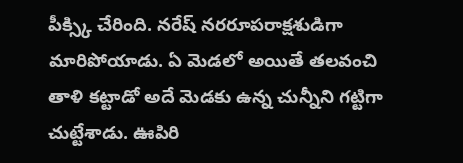పీక్స్కి చేరింది. నరేష్ నరరూపరాక్షశుడిగా మారిపోయాడు. ఏ మెడలో అయితే తలవంచి తాళి కట్టాడో అదే మెడకు ఉన్న చున్నీని గట్టిగా చుట్టేశాడు. ఊపిరి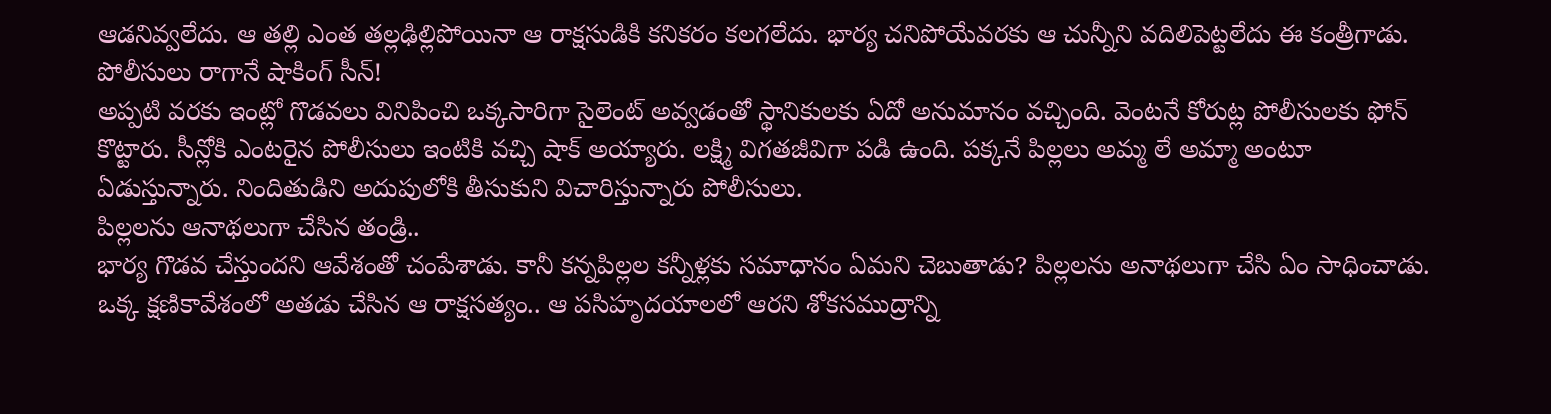ఆడనివ్వలేదు. ఆ తల్లి ఎంత తల్లఢిల్లిపోయినా ఆ రాక్షసుడికి కనికరం కలగలేదు. భార్య చనిపోయేవరకు ఆ చున్నీని వదిలిపెట్టలేదు ఈ కంత్రీగాడు.
పోలీసులు రాగానే షాకింగ్ సీన్!
అప్పటి వరకు ఇంట్లో గొడవలు వినిపించి ఒక్కసారిగా సైలెంట్ అవ్వడంతో స్థానికులకు ఏదో అనుమానం వచ్చింది. వెంటనే కోరుట్ల పోలీసులకు ఫోన్ కొట్టారు. సీన్లోకి ఎంటరైన పోలీసులు ఇంటికి వచ్చి షాక్ అయ్యారు. లక్ష్మి విగతజీవిగా పడి ఉంది. పక్కనే పిల్లలు అమ్మ లే అమ్మా అంటూ ఏడుస్తున్నారు. నిందితుడిని అదుపులోకి తీసుకుని విచారిస్తున్నారు పోలీసులు.
పిల్లలను ఆనాథలుగా చేసిన తండ్రి..
భార్య గొడవ చేస్తుందని ఆవేశంతో చంపేశాడు. కానీ కన్నపిల్లల కన్నీళ్లకు సమాధానం ఏమని చెబుతాడు? పిల్లలను అనాథలుగా చేసి ఏం సాధించాడు. ఒక్క క్షణికావేశంలో అతడు చేసిన ఆ రాక్షసత్యం.. ఆ పసిహృదయాలలో ఆరని శోకసముద్రాన్ని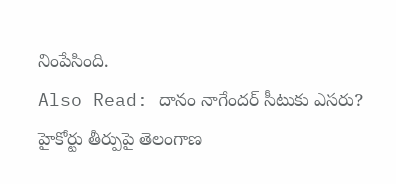నింపేసింది.
Also Read: దానం నాగేందర్ సీటుకు ఎసరు? హైకోర్టు తీర్పుపై తెలంగాణ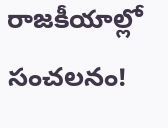రాజకీయాల్లో సంచలనం!